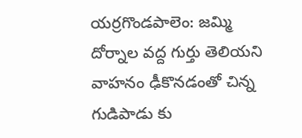యర్రగొండపాలెం: జమ్మి దోర్నాల వద్ద గుర్తు తెలియని వాహనం ఢీకొనడంతో చిన్న గుడిపాడు కు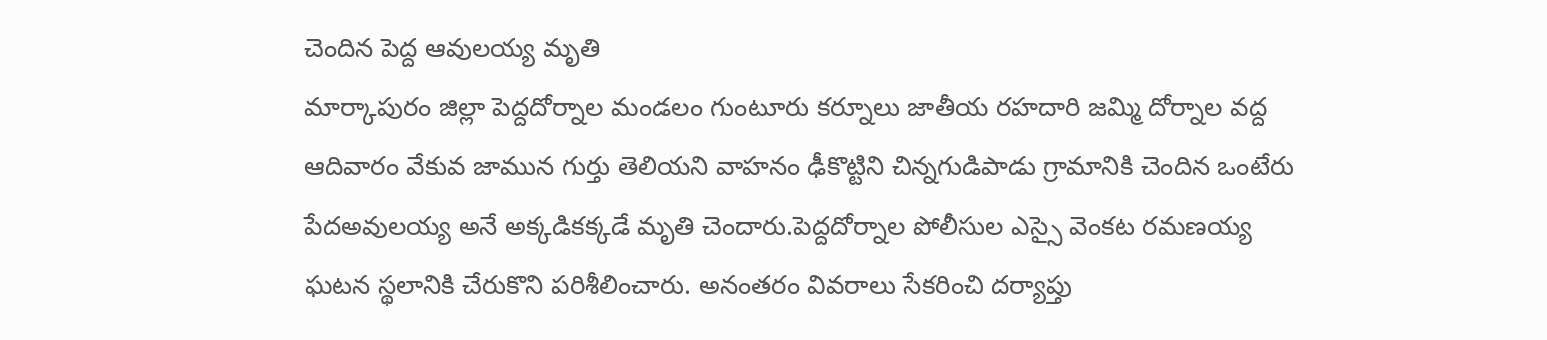చెందిన పెద్ద ఆవులయ్య మృతి
మార్కాపురం జిల్లా పెద్దదోర్నాల మండలం గుంటూరు కర్నూలు జాతీయ రహదారి జమ్మి దోర్నాల వద్ద ఆదివారం వేకువ జామున గుర్తు తెలియని వాహనం ఢీకొట్టిని చిన్నగుడిపాడు గ్రామానికి చెందిన ఒంటేరు పేదఅవులయ్య అనే అక్కడికక్కడే మృతి చెందారు.పెద్దదోర్నాల పోలీసుల ఎస్సై వెంకట రమణయ్య ఘటన స్థలానికి చేరుకొని పరిశీలించారు. అనంతరం వివరాలు సేకరించి దర్యాప్తు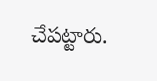చేపట్టారు.